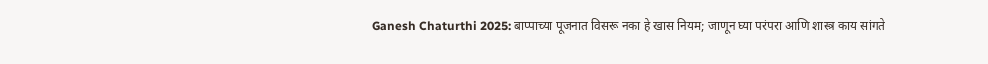Ganesh Chaturthi 2025: बाप्पाच्या पूजनात विसरू नका हे खास नियम; जाणून घ्या परंपरा आणि शास्त्र काय सांगते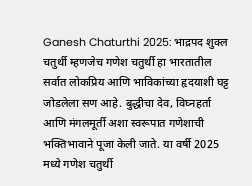Ganesh Chaturthi 2025: भाद्रपद शुक्ल चतुर्थी म्हणजेच गणेश चतुर्थी हा भारतातील सर्वात लोकप्रिय आणि भाविकांच्या हृदयाशी घट्ट जोडलेला सण आहे. बुद्धीचा देव, विघ्नहर्ता आणि मंगलमूर्ती अशा स्वरूपात गणेशाची भक्तिभावाने पूजा केली जाते. या वर्षी 2025 मध्ये गणेश चतुर्थी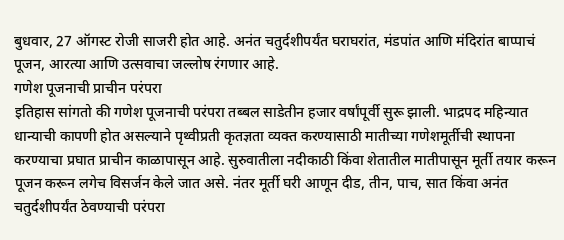बुधवार, 27 ऑगस्ट रोजी साजरी होत आहे. अनंत चतुर्दशीपर्यंत घराघरांत, मंडपांत आणि मंदिरांत बाप्पाचं पूजन, आरत्या आणि उत्सवाचा जल्लोष रंगणार आहे.
गणेश पूजनाची प्राचीन परंपरा
इतिहास सांगतो की गणेश पूजनाची परंपरा तब्बल साडेतीन हजार वर्षांपूर्वी सुरू झाली. भाद्रपद महिन्यात धान्याची कापणी होत असल्याने पृथ्वीप्रती कृतज्ञता व्यक्त करण्यासाठी मातीच्या गणेशमूर्तीची स्थापना करण्याचा प्रघात प्राचीन काळापासून आहे. सुरुवातीला नदीकाठी किंवा शेतातील मातीपासून मूर्ती तयार करून पूजन करून लगेच विसर्जन केले जात असे. नंतर मूर्ती घरी आणून दीड, तीन, पाच, सात किंवा अनंत चतुर्दशीपर्यंत ठेवण्याची परंपरा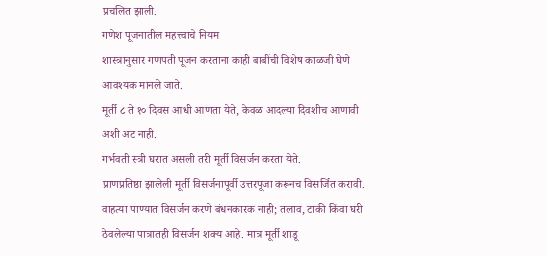प्रचलित झाली.
गणेश पूजनातील महत्त्वाचे नियम
शास्त्रानुसार गणपती पूजन करताना काही बाबींची विशेष काळजी घेणे आवश्यक मानले जाते.
मूर्ती ८ ते १० दिवस आधी आणता येते, केवळ आदल्या दिवशीच आणावी अशी अट नाही.
गर्भवती स्त्री घरात असली तरी मूर्ती विसर्जन करता येते.
प्राणप्रतिष्ठा झालेली मूर्ती विसर्जनापूर्वी उत्तरपूजा करूनच विसर्जित करावी.
वाहत्या पाण्यात विसर्जन करणे बंधनकारक नाही; तलाव, टाकी किंवा घरी ठेवलेल्या पात्रातही विसर्जन शक्य आहे. मात्र मूर्ती शाडू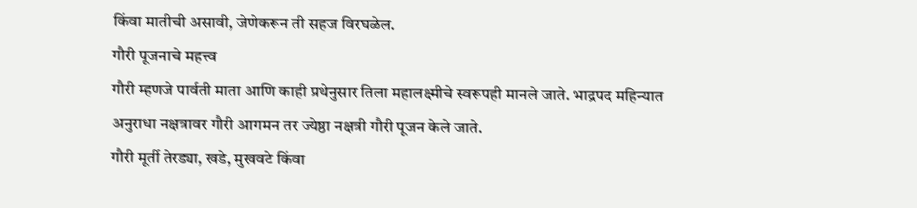किंवा मातीची असावी, जेणेकरून ती सहज विरघळेल.
गौरी पूजनाचे महत्त्व
गौरी म्हणजे पार्वती माता आणि काही प्रथेनुसार तिला महालक्ष्मीचे स्वरूपही मानले जाते. भाद्रपद महिन्यात अनुराधा नक्षत्रावर गौरी आगमन तर ज्येष्ठा नक्षत्री गौरी पूजन केले जाते.
गौरी मूर्ती तेरड्या, खडे, मुखवटे किंवा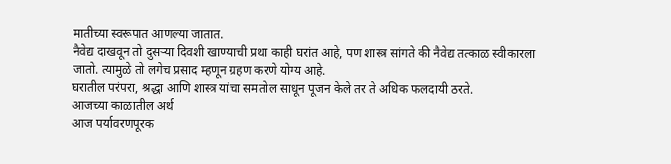मातीच्या स्वरूपात आणल्या जातात.
नैवेद्य दाखवून तो दुसऱ्या दिवशी खाण्याची प्रथा काही घरांत आहे, पण शास्त्र सांगते की नैवेद्य तत्काळ स्वीकारला जातो. त्यामुळे तो लगेच प्रसाद म्हणून ग्रहण करणे योग्य आहे.
घरातील परंपरा, श्रद्धा आणि शास्त्र यांचा समतोल साधून पूजन केले तर ते अधिक फलदायी ठरते.
आजच्या काळातील अर्थ
आज पर्यावरणपूरक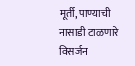मूर्ती, पाण्याची नासाडी टाळणारे विसर्जन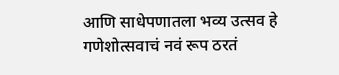आणि साधेपणातला भव्य उत्सव हे गणेशोत्सवाचं नवं रूप ठरतं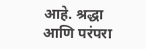आहे. श्रद्धा आणि परंपरा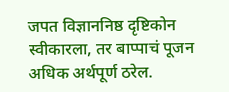जपत विज्ञाननिष्ठ दृष्टिकोन स्वीकारला, तर बाप्पाचं पूजन अधिक अर्थपूर्ण ठरेल.